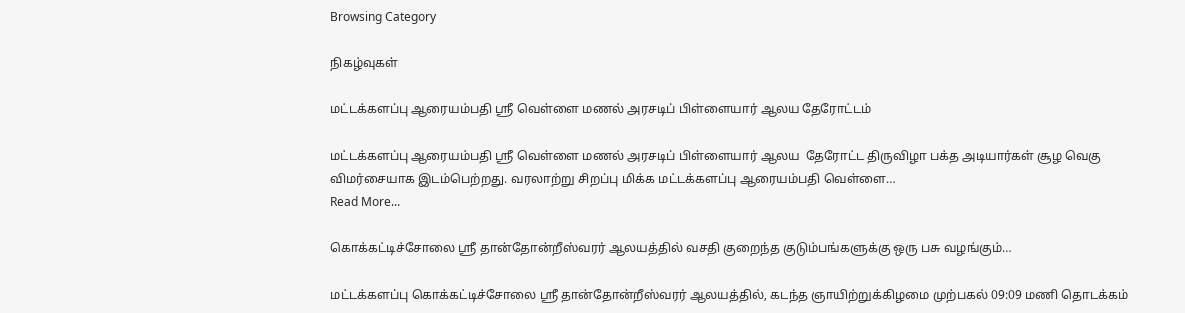Browsing Category

நிகழ்வுகள்

மட்டக்களப்பு ஆரையம்பதி ஸ்ரீ வெள்ளை மணல் அரசடிப் பிள்ளையார் ஆலய தேரோட்டம்

மட்டக்களப்பு ஆரையம்பதி ஸ்ரீ வெள்ளை மணல் அரசடிப் பிள்ளையார் ஆலய  தேரோட்ட திருவிழா பக்த அடியார்கள் சூழ வெகு விமர்சையாக இடம்பெற்றது. வரலாற்று சிறப்பு மிக்க மட்டக்களப்பு ஆரையம்பதி வெள்ளை…
Read More...

கொக்கட்டிச்சோலை ஸ்ரீ தான்தோன்றீஸ்வரர் ஆலயத்தில் வசதி குறைந்த குடும்பங்களுக்கு ஒரு பசு வழங்கும்…

மட்டக்களப்பு கொக்கட்டிச்சோலை ஸ்ரீ தான்தோன்றீஸ்வரர் ஆலயத்தில், கடந்த ஞாயிற்றுக்கிழமை முற்பகல் 09:09 மணி தொடக்கம்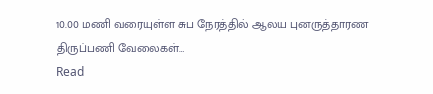10.00 மணி வரையுள்ள சுப நேரத்தில் ஆலய புனருத்தாரண திருப்பணி வேலைகள்…
Read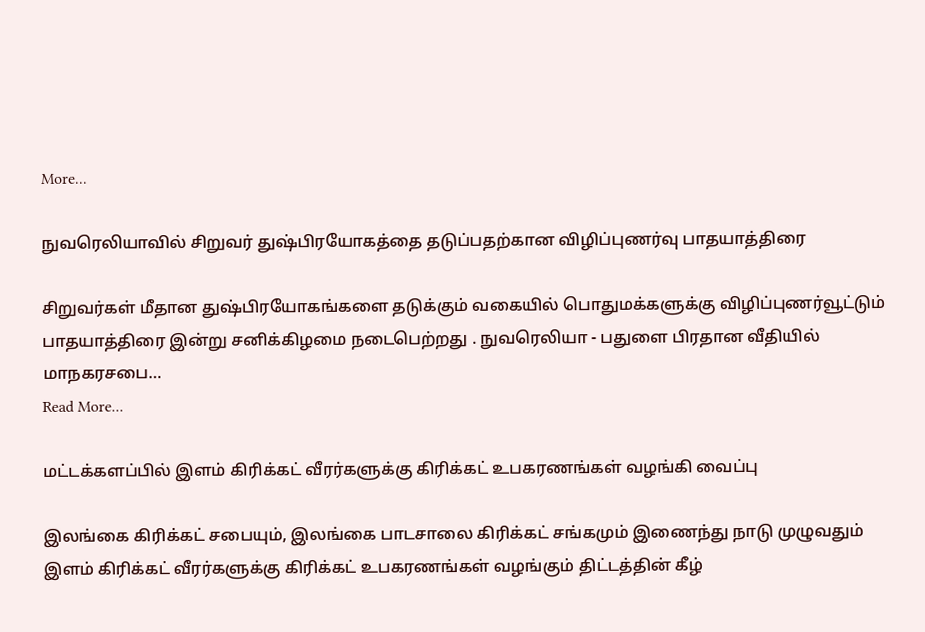More...

நுவரெலியாவில் சிறுவர் துஷ்பிரயோகத்தை தடுப்பதற்கான விழிப்புணர்வு பாதயாத்திரை

சிறுவர்கள் மீதான துஷ்பிரயோகங்களை தடுக்கும் வகையில் பொதுமக்களுக்கு விழிப்புணர்வூட்டும் பாதயாத்திரை இன்று சனிக்கிழமை நடைபெற்றது . நுவரெலியா - பதுளை பிரதான வீதியில் மாநகரசபை…
Read More...

மட்டக்களப்பில் இளம் கிரிக்கட் வீரர்களுக்கு கிரிக்கட் உபகரணங்கள் வழங்கி வைப்பு

இலங்கை கிரிக்கட் சபையும், இலங்கை பாடசாலை கிரிக்கட் சங்கமும் இணைந்து நாடு முழுவதும் இளம் கிரிக்கட் வீரர்களுக்கு கிரிக்கட் உபகரணங்கள் வழங்கும் திட்டத்தின் கீழ்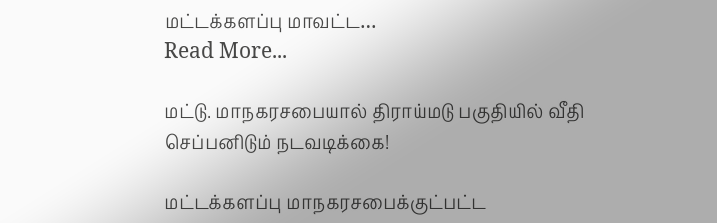மட்டக்களப்பு மாவட்ட…
Read More...

மட்டு. மாநகரசபையால் திராய்மடு பகுதியில் வீதி செப்பனிடும் நடவடிக்கை!

மட்டக்களப்பு மாநகரசபைக்குட்பட்ட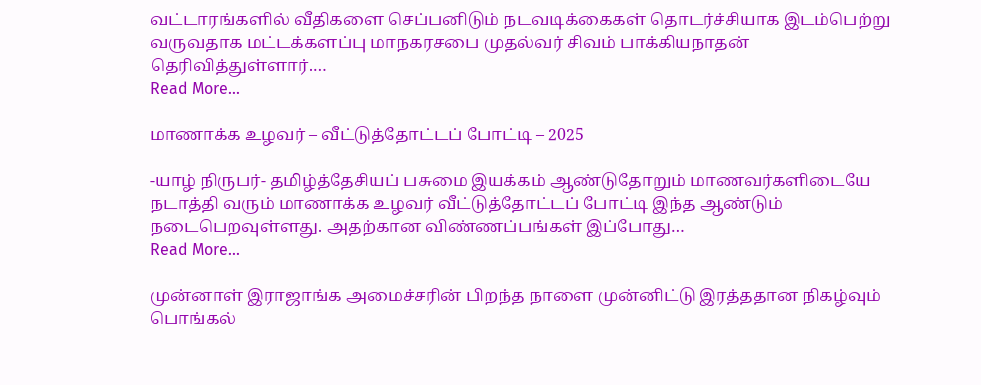வட்டாரங்களில் வீதிகளை செப்பனிடும் நடவடிக்கைகள் தொடர்ச்சியாக இடம்பெற்று வருவதாக மட்டக்களப்பு மாநகரசபை முதல்வர் சிவம் பாக்கியநாதன் தெரிவித்துள்ளார்.…
Read More...

மாணாக்க உழவர் – வீட்டுத்தோட்டப் போட்டி – 2025

-யாழ் நிருபர்- தமிழ்த்தேசியப் பசுமை இயக்கம் ஆண்டுதோறும் மாணவர்களிடையே நடாத்தி வரும் மாணாக்க உழவர் வீட்டுத்தோட்டப் போட்டி இந்த ஆண்டும் நடைபெறவுள்ளது. அதற்கான விண்ணப்பங்கள் இப்போது…
Read More...

முன்னாள் இராஜாங்க அமைச்சரின் பிறந்த நாளை முன்னிட்டு இரத்ததான நிகழ்வும் பொங்கல்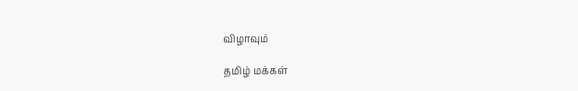விழாவும்

தமிழ் மக்கள்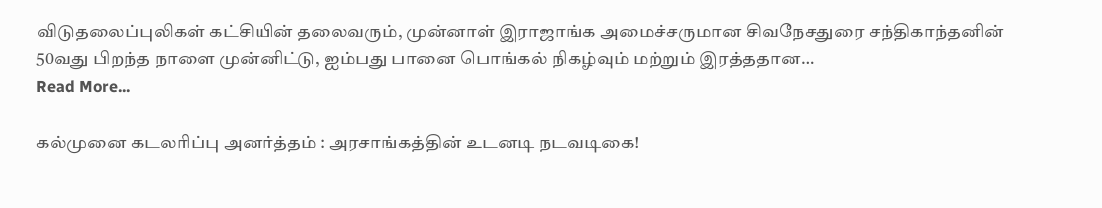விடுதலைப்புலிகள் கட்சியின் தலைவரும், முன்னாள் இராஜாங்க அமைச்சருமான சிவநேசதுரை சந்திகாந்தனின் 50வது பிறந்த நாளை முன்னிட்டு, ஐம்பது பானை பொங்கல் நிகழ்வும் மற்றும் இரத்ததான…
Read More...

கல்முனை கடலரிப்பு அனர்த்தம் : அரசாங்கத்தின் உடனடி நடவடிகை!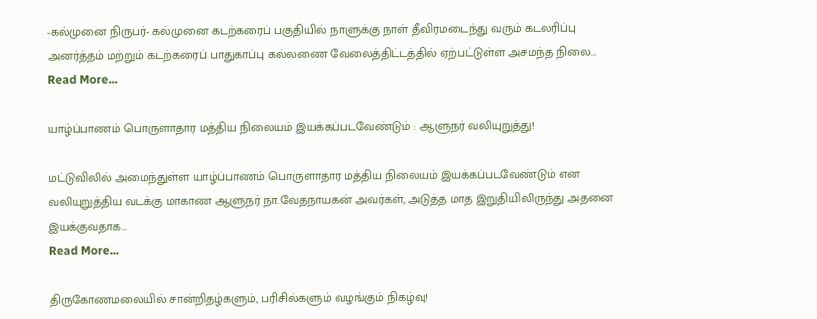-கல்முனை நிருபர்- கல்முனை கடற்கரைப் பகுதியில் நாளுக்கு நாள் தீவிரமடைந்து வரும் கடலரிப்பு அனர்த்தம் மற்றும் கடற்கரைப் பாதுகாப்பு கல்லணை வேலைத்திட்டத்தில் ஏற்பட்டுள்ள அசமந்த நிலை…
Read More...

யாழ்ப்பாணம் பொருளாதார மத்திய நிலையம் இயக்கப்படவேண்டும் : ஆளுநர் வலியுறுத்து!

மட்டுவிலில் அமைந்துள்ள யாழ்ப்பாணம் பொருளாதார மத்திய நிலையம் இயக்கப்படவேண்டும் என வலியுறுத்திய வடக்கு மாகாண ஆளுநர் நா.வேதநாயகன் அவர்கள், அடுத்த மாத இறுதியிலிருந்து அதனை இயக்குவதாக…
Read More...

திருகோணமலையில் சான்றிதழ்களும், பரிசில்களும் வழங்கும் நிகழ்வு!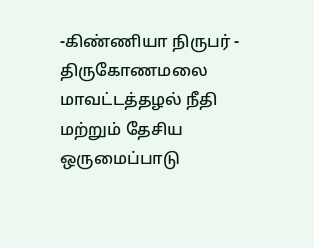-கிண்ணியா நிருபர் - திருகோணமலை மாவட்டத்தழல் நீதி மற்றும் தேசிய ஒருமைப்பாடு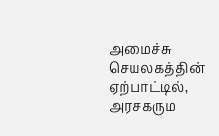அமைச்சு செயலகத்தின் ஏற்பாட்டில், அரசகரும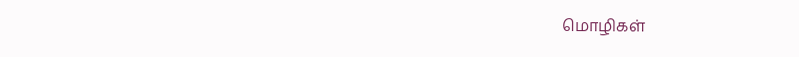மொழிகள்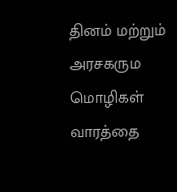தினம் மற்றும் அரசகரும மொழிகள் வாரத்தை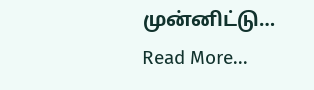முன்னிட்டு…
Read More...